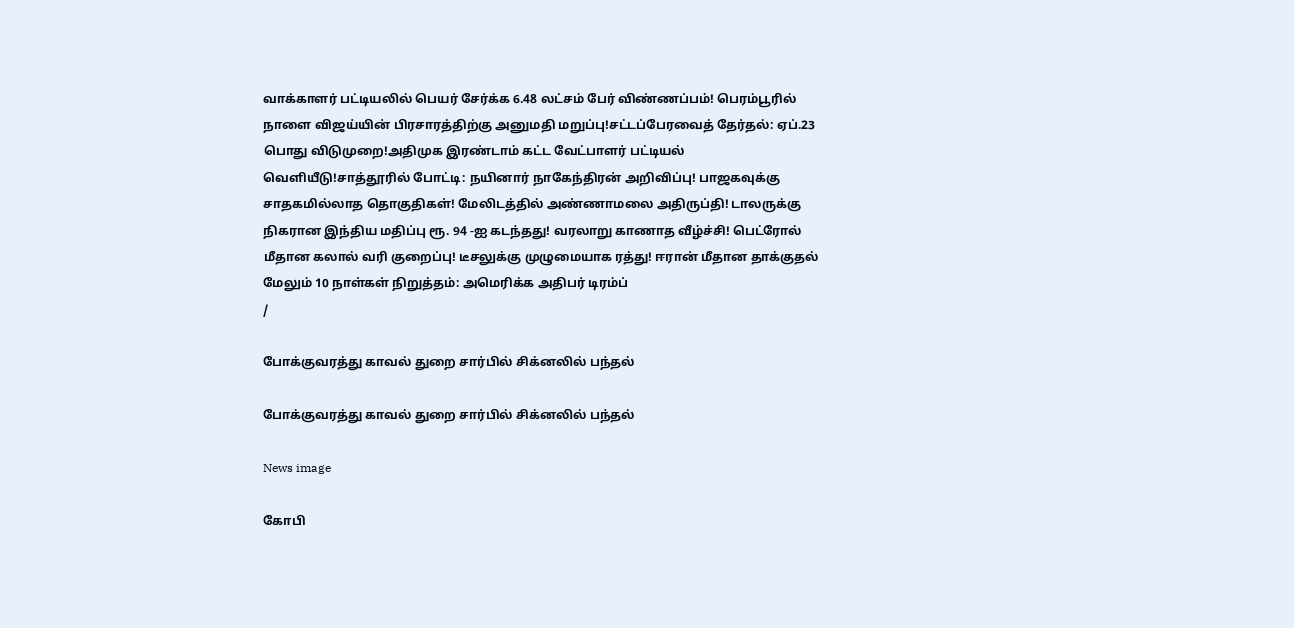வாக்காளர் பட்டியலில் பெயர் சேர்க்க 6.48 லட்சம் பேர் விண்ணப்பம்! பெரம்பூரில் நாளை விஜய்யின் பிரசாரத்திற்கு அனுமதி மறுப்பு!சட்டப்பேரவைத் தேர்தல்: ஏப்.23 பொது விடுமுறை!அதிமுக இரண்டாம் கட்ட வேட்பாளர் பட்டியல் வெளியீடு!சாத்தூரில் போட்டி: நயினார் நாகேந்திரன் அறிவிப்பு! பாஜகவுக்கு சாதகமில்லாத தொகுதிகள்! மேலிடத்தில் அண்ணாமலை அதிருப்தி! டாலருக்கு நிகரான இந்திய மதிப்பு ரூ. 94 -ஐ கடந்தது! வரலாறு காணாத வீழ்ச்சி! பெட்ரோல் மீதான கலால் வரி குறைப்பு! டீசலுக்கு முழுமையாக ரத்து! ஈரான் மீதான தாக்குதல் மேலும் 10 நாள்கள் நிறுத்தம்: அமெரிக்க அதிபர் டிரம்ப்
/

போக்குவரத்து காவல் துறை சார்பில் சிக்னலில் பந்தல்

போக்குவரத்து காவல் துறை சார்பில் சிக்னலில் பந்தல்

News image

கோபி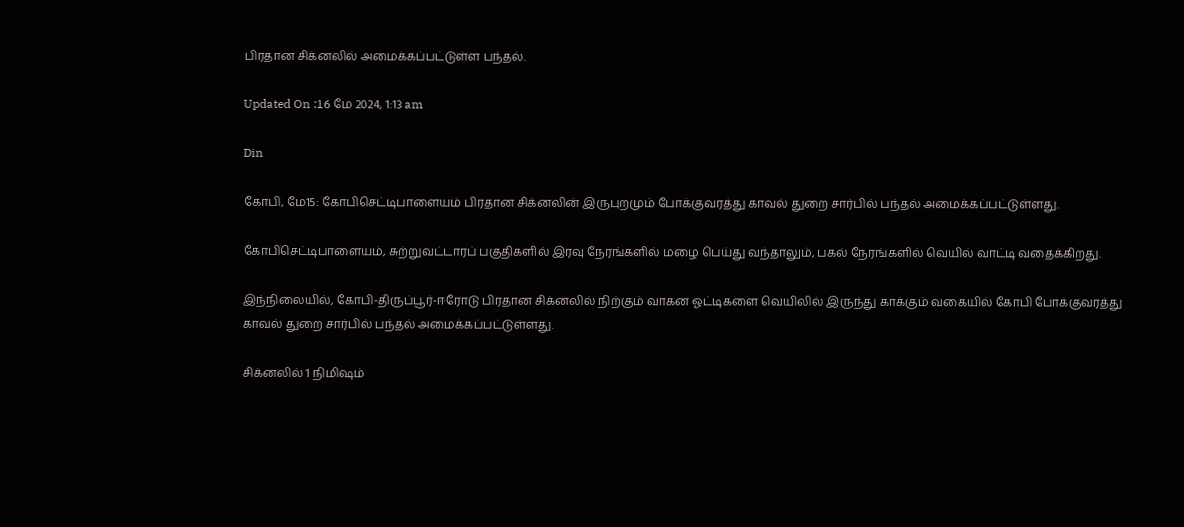பிரதான சிக்னலில் அமைக்கப்பட்டுள்ள பந்தல்.

Updated On :16 மே 2024, 1:13 am

Din

கோபி, மே15: கோபிசெட்டிபாளையம் பிரதான சிக்னலின் இருபுறமும் போக்குவரத்து காவல் துறை சார்பில் பந்தல் அமைக்கப்பட்டுள்ளது.

கோபிசெட்டிபாளையம், சுற்றுவட்டாரப் பகுதிகளில் இரவு நேரங்களில் மழை பெய்து வந்தாலும், பகல் நேரங்களில் வெயில் வாட்டி வதைக்கிறது.

இந்நிலையில், கோபி-திருப்பூர்-ஈரோடு பிரதான சிக்னலில் நிற்கும் வாகன ஓட்டிகளை வெயிலில் இருந்து காக்கும் வகையில் கோபி போக்குவரத்து காவல் துறை சார்பில் பந்தல் அமைக்கப்பட்டுள்ளது.

சிக்னலில் 1 நிமிஷம்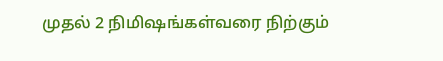முதல் 2 நிமிஷங்கள்வரை நிற்கும்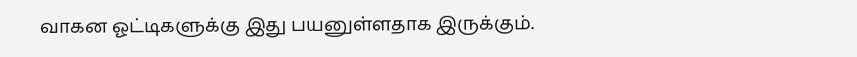வாகன ஓட்டிகளுக்கு இது பயனுள்ளதாக இருக்கும்.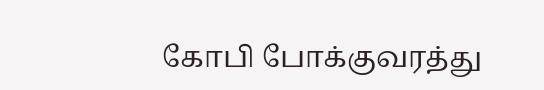கோபி போக்குவரத்து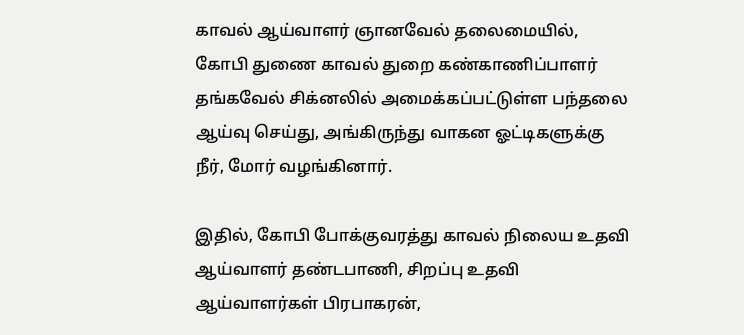காவல் ஆய்வாளர் ஞானவேல் தலைமையில், கோபி துணை காவல் துறை கண்காணிப்பாளர் தங்கவேல் சிக்னலில் அமைக்கப்பட்டுள்ள பந்தலை ஆய்வு செய்து, அங்கிருந்து வாகன ஓட்டிகளுக்கு நீர், மோர் வழங்கினார்.

இதில், கோபி போக்குவரத்து காவல் நிலைய உதவி ஆய்வாளர் தண்டபாணி, சிறப்பு உதவி ஆய்வாளர்கள் பிரபாகரன்,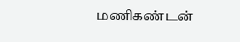மணிகண்டன்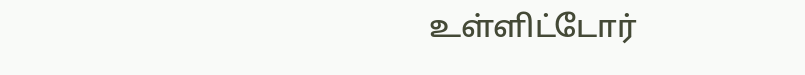உள்ளிட்டோர்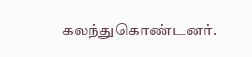கலந்துகொண்டனர்.